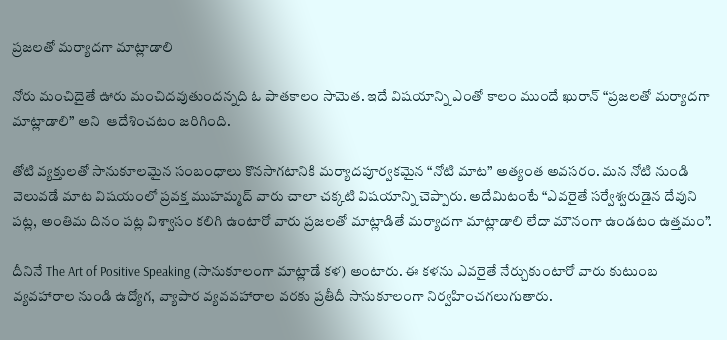ప్రజలతో మర్యాదగా మాట్లాడాలి

నోరు మంచిదైతే ఊరు మంచిదవుతుందన్నది ఓ పాతకాలం సామెత. ఇదే విషయాన్ని ఎంతో కాలం ముందే ఖురాన్ “ప్రజలతో మర్యాదగా మాట్లాడాలి” అని  ఆదేశించటం జరిగింది.

తోటి వ్యక్తులతో సానుకూలమైన సంబంధాలు కొనసాగటానికి మర్యాదపూర్వకమైన “నోటి మాట” అత్యంత అవసరం. మన నోటి నుండి వెలువడే మాట విషయంలో ప్రవక్త ముహమ్మద్ వారు చాలా చక్కటి విషయాన్ని చెప్పారు. అదేమిటంటే “ఎవరైతే సర్వేశ్వరుడైన దేవుని పట్ల, అంతిమ దినం పట్ల విశ్వాసం కలిగి ఉంటారో వారు ప్రజలతో మాట్లాడితే మర్యాదగా మాట్లాడాలి లేదా మౌనంగా ఉండటం ఉత్తమం”.

దీనినే The Art of Positive Speaking (సానుకూలంగా మాట్లాడే కళ) అంటారు. ఈ కళను ఎవరైతే నేర్చుకుంటారో వారు కుటుంబ వ్యవహారాల నుండి ఉద్యోగ, వ్యాపార వ్యవవహారాల వరకు ప్రతీదీ సానుకూలంగా నిర్వహించగలుగుతారు.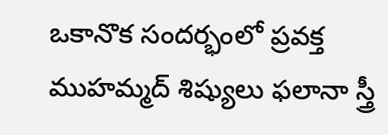ఒకానొక సందర్భంలో ప్రవక్త ముహమ్మద్ శిష్యులు ఫలానా స్త్రీ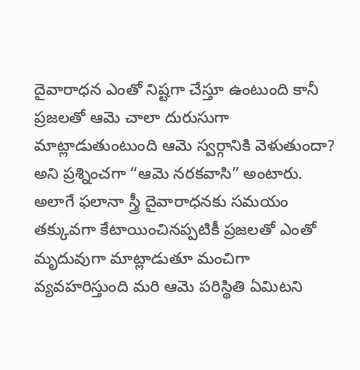దైవారాధన ఎంతో నిష్టగా చేస్తూ ఉంటుంది కానీ ప్రజలతో ఆమె చాలా దురుసుగా మాట్లాడుతుంటుంది ఆమె స్వర్గానికి వెళుతుందా? అని ప్రశ్నించగా “ఆమె నరకవాసి” అంటారు. అలాగే ఫలానా స్త్రీ దైవారాధనకు సమయం తక్కువగా కేటాయించినప్పటికీ ప్రజలతో ఎంతో మృదువుగా మాట్లాడుతూ మంచిగా వ్యవహరిస్తుంది మరి ఆమె పరిస్థితి ఏమిటని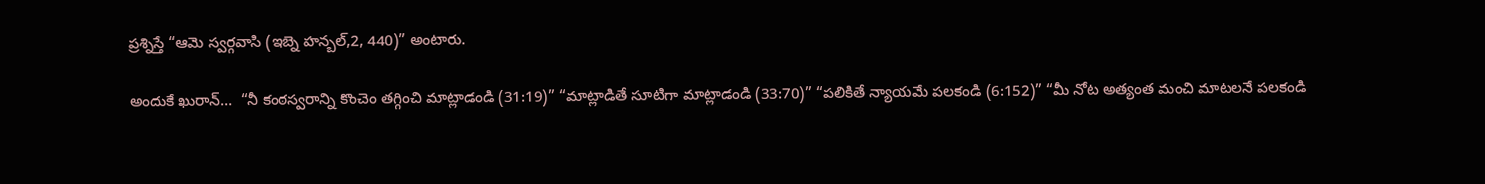ప్రశ్నిస్తే “ఆమె స్వర్గవాసి (ఇబ్నె హన్బల్,2, 440)” అంటారు.

అందుకే ఖురాన్…  “నీ కంఠస్వరాన్ని కొంచెం తగ్గించి మాట్లాడండి (31:19)” “మాట్లాడితే సూటిగా మాట్లాడండి (33:70)” “పలికితే న్యాయమే పలకండి (6:152)” “మీ నోట అత్యంత మంచి మాటలనే పలకండి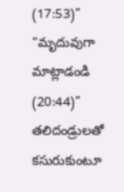(17:53)” “మృదువుగా మాట్లాడండి (20:44)” తలిదండ్రులతో కసురుకుంటూ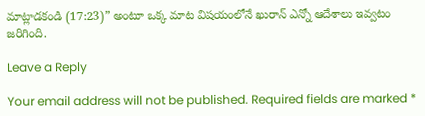మాట్లాడకండి (17:23)” అంటూ ఒక్క మాట విషయంలోనే ఖురాన్ ఎన్నో ఆదేశాలు ఇవ్వటం జరిగింది.

Leave a Reply

Your email address will not be published. Required fields are marked *